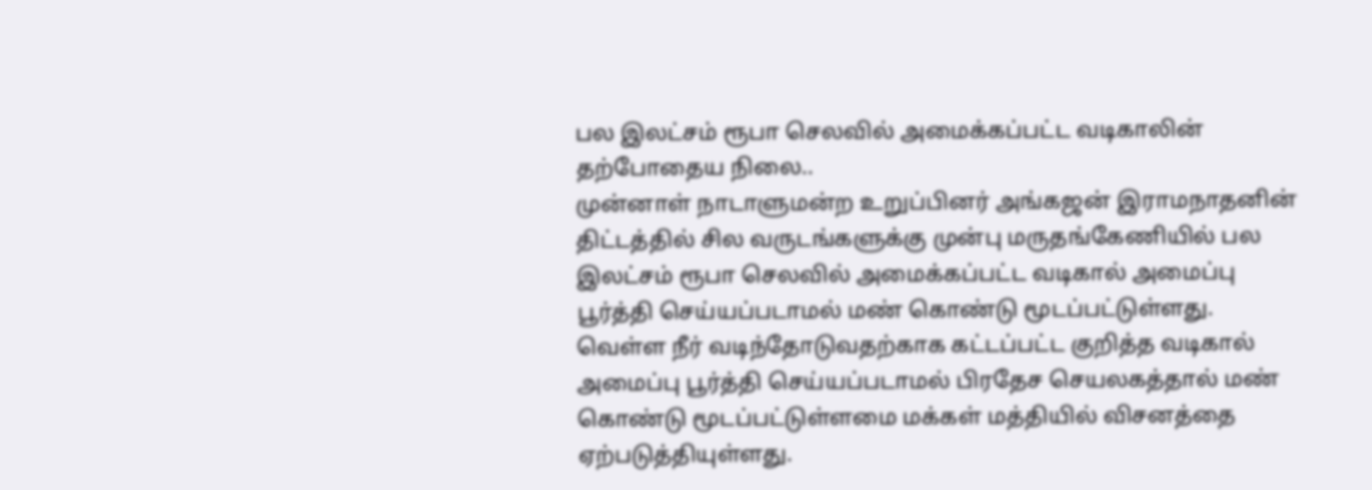பல இலட்சம் ரூபா செலவில் அமைக்கப்பட்ட வடிகாலின் தற்போதைய நிலை..
முன்னாள் நாடாளுமன்ற உறுப்பினர் அங்கஜன் இராமநாதனின் திட்டத்தில் சில வருடங்களுக்கு முன்பு மருதங்கேணியில் பல இலட்சம் ரூபா செலவில் அமைக்கப்பட்ட வடிகால் அமைப்பு பூர்த்தி செய்யப்படாமல் மண் கொண்டு மூடப்பட்டுள்ளது.
வெள்ள நீர் வடிந்தோடுவதற்காக கட்டப்பட்ட குறித்த வடிகால் அமைப்பு பூர்த்தி செய்யப்படாமல் பிரதேச செயலகத்தால் மண் கொண்டு மூடப்பட்டுள்ளமை மக்கள் மத்தியில் விசனத்தை ஏற்படுத்தியுள்ளது.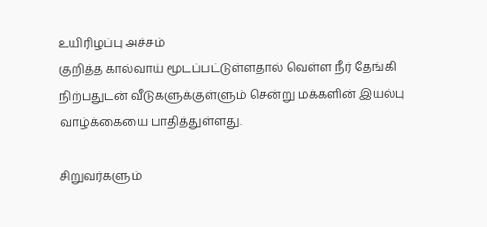உயிரிழப்பு அச்சம்
குறித்த கால்வாய் மூடப்பட்டுள்ளதால் வெள்ள நீர் தேங்கி நிற்பதுடன் வீடுகளுக்குள்ளும் சென்று மக்களின் இயல்பு வாழ்க்கையை பாதித்துள்ளது.

சிறுவர்களும்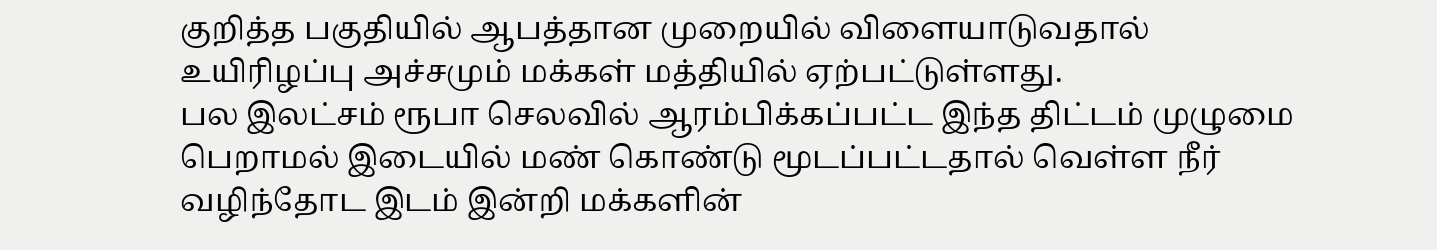குறித்த பகுதியில் ஆபத்தான முறையில் விளையாடுவதால் உயிரிழப்பு அச்சமும் மக்கள் மத்தியில் ஏற்பட்டுள்ளது.
பல இலட்சம் ரூபா செலவில் ஆரம்பிக்கப்பட்ட இந்த திட்டம் முழுமை பெறாமல் இடையில் மண் கொண்டு மூடப்பட்டதால் வெள்ள நீர் வழிந்தோட இடம் இன்றி மக்களின்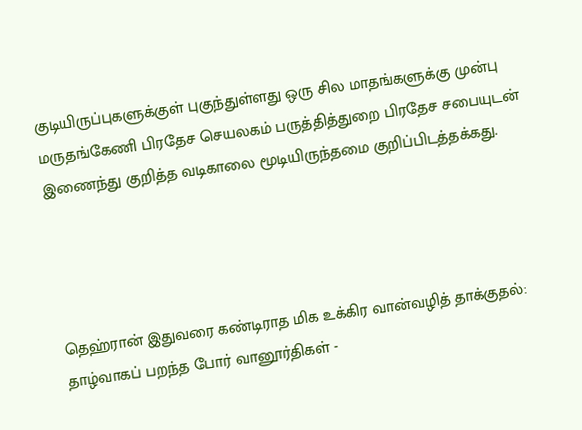குடியிருப்புகளுக்குள் புகுந்துள்ளது ஒரு சில மாதங்களுக்கு முன்பு மருதங்கேணி பிரதேச செயலகம் பருத்தித்துறை பிரதேச சபையுடன் இணைந்து குறித்த வடிகாலை மூடியிருந்தமை குறிப்பிடத்தக்கது.




தெஹ்ரான் இதுவரை கண்டிராத மிக உக்கிர வான்வழித் தாக்குதல்: தாழ்வாகப் பறந்த போர் வானூர்திகள் -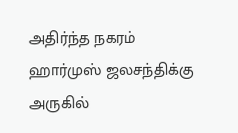அதிர்ந்த நகரம்
ஹார்முஸ் ஜலசந்திக்கு அருகில்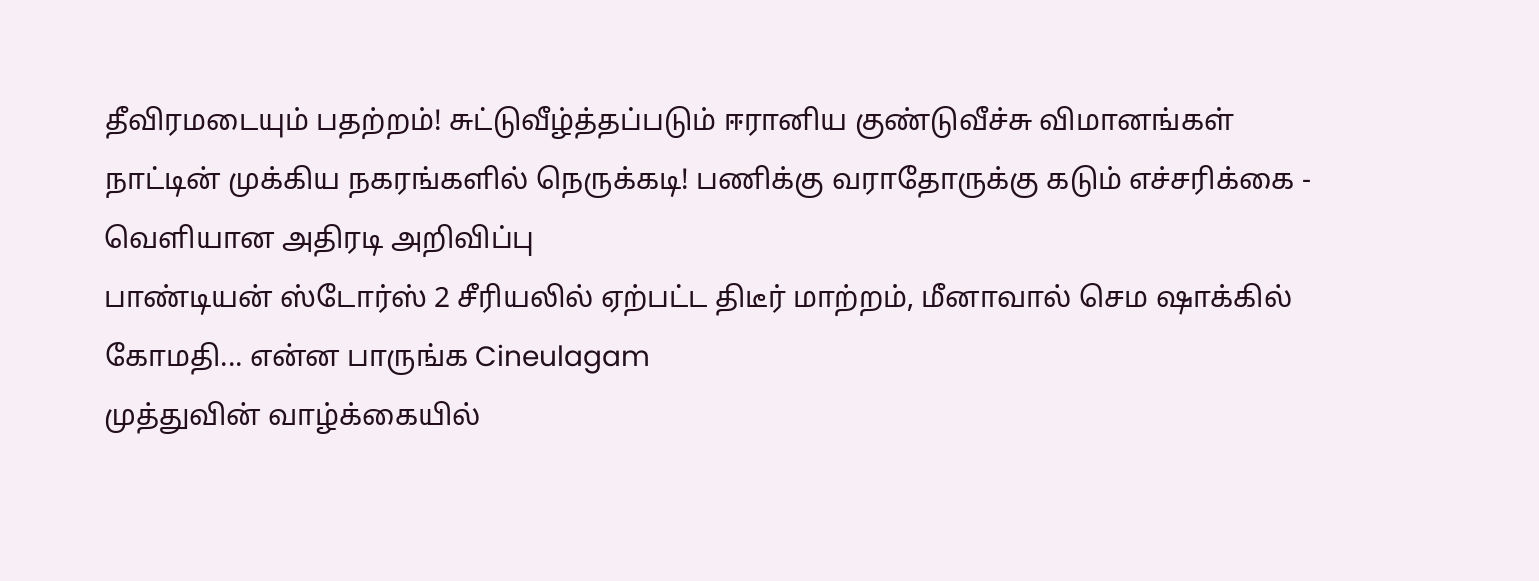தீவிரமடையும் பதற்றம்! சுட்டுவீழ்த்தப்படும் ஈரானிய குண்டுவீச்சு விமானங்கள்
நாட்டின் முக்கிய நகரங்களில் நெருக்கடி! பணிக்கு வராதோருக்கு கடும் எச்சரிக்கை - வெளியான அதிரடி அறிவிப்பு
பாண்டியன் ஸ்டோர்ஸ் 2 சீரியலில் ஏற்பட்ட திடீர் மாற்றம், மீனாவால் செம ஷாக்கில் கோமதி... என்ன பாருங்க Cineulagam
முத்துவின் வாழ்க்கையில்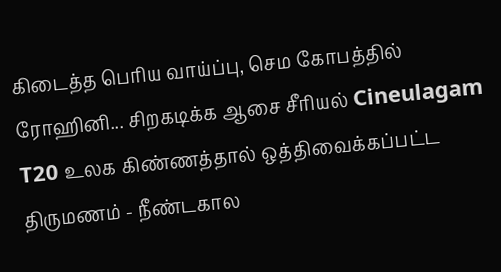கிடைத்த பெரிய வாய்ப்பு, செம கோபத்தில் ரோஹினி... சிறகடிக்க ஆசை சீரியல் Cineulagam
T20 உலக கிண்ணத்தால் ஒத்திவைக்கப்பட்ட திருமணம் - நீண்டகால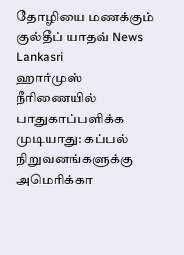தோழியை மணக்கும் குல்தீப் யாதவ் News Lankasri
ஹார்முஸ் நீரிணையில் பாதுகாப்பளிக்க முடியாது: கப்பல் நிறுவனங்களுக்கு அமெரிக்கா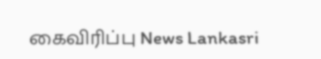கைவிரிப்பு News Lankasri